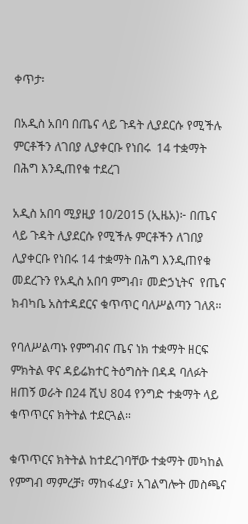ቀጥታ፡

በአዲስ አበባ በጤና ላይ ጉዳት ሊያደርሱ የሚችሉ ምርቶችን ለገበያ ሊያቀርቡ የነበሩ  14 ተቋማት በሕግ እንዲጠየቁ ተደረገ

አዲስ አበባ ሚያዚያ 10/2015 (ኢዜአ)፦ በጤና ላይ ጉዳት ሊያደርሱ የሚችሉ ምርቶችን ለገበያ ሊያቀርቡ የነበሩ 14 ተቋማት በሕግ እንዲጠየቁ መደረጉን የአዲስ አበባ ምግብ፣ መድኃኒትና  የጤና ክብካቤ አስተዳደርና ቁጥጥር ባለሥልጣን ገለጸ።

የባለሥልጣኑ የምግብና ጤና ነክ ተቋማት ዘርፍ ምክትል ዋና ዳይሬክተር ትዕግስት በዳዳ ባለፉት ዘጠኝ ወራት በ24 ሺህ 804 የንግድ ተቋማት ላይ ቁጥጥርና ክትትል ተደርጓል።

ቁጥጥርና ክትትል ከተደረገባቸው ተቋማት መካከል የምግብ ማምረቻ፣ ማከፋፈያ፣ አገልግሎት መስጫና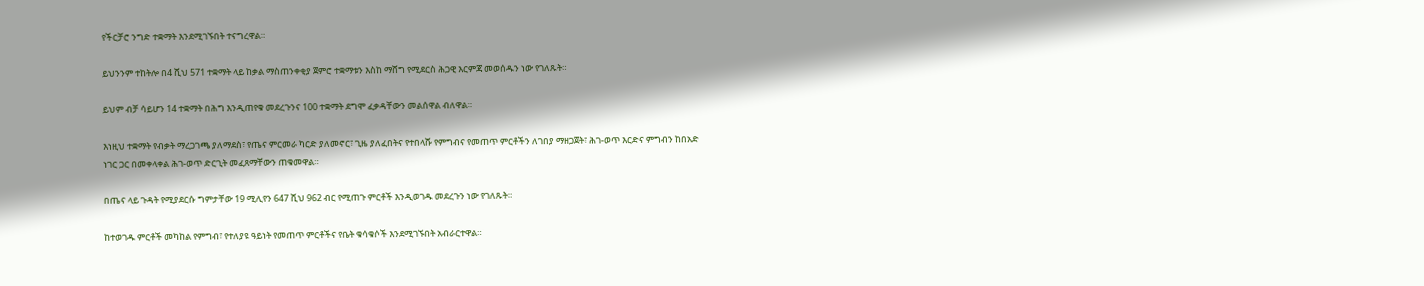የችርቻሮ ንግድ ተቋማት እንደሚገኙበት ተናግረዋል።

ይህንንም ተከትሎ በ4 ሺህ 571 ተቋማት ላይ ከቃል ማስጠንቀቂያ ጀምሮ ተቋማቱን እስከ ማሸግ የሚደርስ ሕጋዊ እርምጃ መወሰዱን ነው የገለጹት።

ይህም ብቻ ሳይሆን 14 ተቋማት በሕግ እንዲጠየቁ መደረጉንና 100 ተቋማት ደግሞ ፈቃዳቸውን መልሰዋል ብለዋል።

እነዚህ ተቋማት የብቃት ማረጋገጫ ያለማደስ፣ የጤና ምርመራ ካርድ ያለመኖር፣ ጊዜ ያለፈበትና የተበላሹ የምግብና የመጠጥ ምርቶችን ለገበያ ማዘጋጀት፣ ሕገ-ወጥ እርድና ምግብን ከበአድ ነገር ጋር በመቀላቀል ሕገ-ወጥ ድርጊት መፈጸማቸውን ጠቁመዋል።

በጤና ላይ ጉዳት የሚያደርሱ ግምታቸው 19 ሚሊየን 647 ሺህ 962 ብር የሚጠጉ ምርቶች እንዲወገዱ መደረጉን ነው የገለጹት።

ከተወገዱ ምርቶች መካከል የምግብ፣ የተለያዩ ዓይነት የመጠጥ ምርቶችና የቤት ቁሳቁሶች እንደሚገኙበት አብራርተዋል።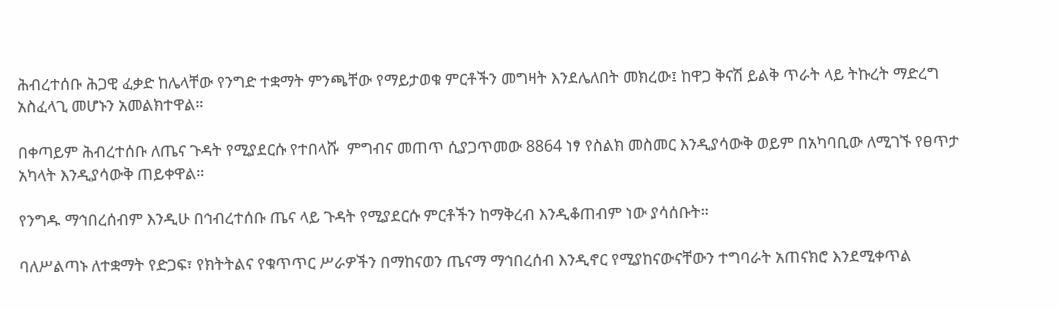ሕብረተሰቡ ሕጋዊ ፈቃድ ከሌላቸው የንግድ ተቋማት ምንጫቸው የማይታወቁ ምርቶችን መግዛት እንደሌለበት መክረው፤ ከዋጋ ቅናሽ ይልቅ ጥራት ላይ ትኩረት ማድረግ አስፈላጊ መሆኑን አመልክተዋል።

በቀጣይም ሕብረተሰቡ ለጤና ጉዳት የሚያደርሱ የተበላሹ  ምግብና መጠጥ ሲያጋጥመው 8864 ነፃ የስልክ መስመር እንዲያሳውቅ ወይም በአካባቢው ለሚገኙ የፀጥታ አካላት እንዲያሳውቅ ጠይቀዋል።

የንግዱ ማኅበረሰብም እንዲሁ በኅብረተሰቡ ጤና ላይ ጉዳት የሚያደርሱ ምርቶችን ከማቅረብ እንዲቆጠብም ነው ያሳሰቡት።

ባለሥልጣኑ ለተቋማት የድጋፍ፣ የክትትልና የቁጥጥር ሥራዎችን በማከናወን ጤናማ ማኅበረሰብ እንዲኖር የሚያከናውናቸውን ተግባራት አጠናክሮ እንደሚቀጥል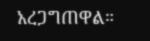አረጋግጠዋል።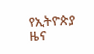የኢትዮጵያ ዜና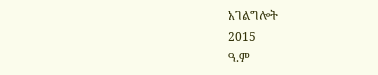አገልግሎት
2015
ዓ.ም